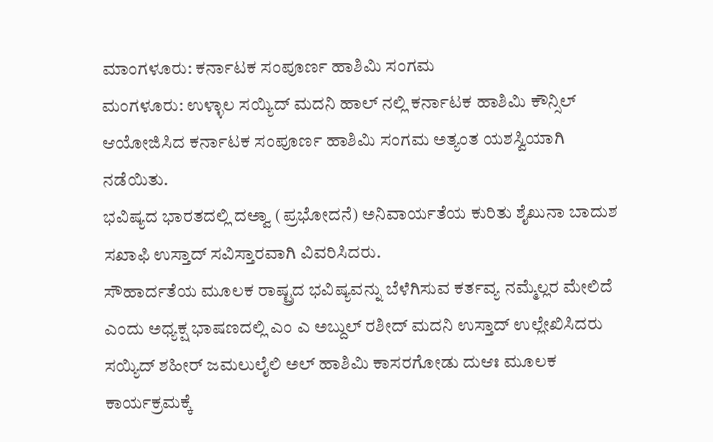ಮಾಂಗಳೂರು: ಕರ್ನಾಟಕ ಸಂಪೂರ್ಣ ಹಾಶಿಮಿ ಸಂಗಮ
ಮಂಗಳೂರು: ಉಳ್ಳಾಲ ಸಯ್ಯಿದ್ ಮದನಿ ಹಾಲ್ ನಲ್ಲಿ ಕರ್ನಾಟಕ ಹಾಶಿಮಿ ಕೌನ್ಸಿಲ್ ಆಯೋಜಿಸಿದ ಕರ್ನಾಟಕ ಸಂಪೂರ್ಣ ಹಾಶಿಮಿ ಸಂಗಮ ಅತ್ಯಂತ ಯಶಸ್ವಿಯಾಗಿ ನಡೆಯಿತು.
ಭವಿಷ್ಯದ ಭಾರತದಲ್ಲಿ ದಅ್ವಾ (ಪ್ರಭೋದನೆ) ಅನಿವಾರ್ಯತೆಯ ಕುರಿತು ಶೈಖುನಾ ಬಾದುಶ ಸಖಾಫಿ ಉಸ್ತಾದ್ ಸವಿಸ್ತಾರವಾಗಿ ವಿವರಿಸಿದರು.
ಸೌಹಾರ್ದತೆಯ ಮೂಲಕ ರಾಷ್ಟ್ರದ ಭವಿಷ್ಯವನ್ನು ಬೆಳೆಗಿಸುವ ಕರ್ತವ್ಯ ನಮ್ಮೆಲ್ಲರ ಮೇಲಿದೆ ಎಂದು ಅಧ್ಯಕ್ಷ ಭಾಷಣದಲ್ಲಿ ಎಂ ಎ ಅಬ್ದುಲ್ ರಶೀದ್ ಮದನಿ ಉಸ್ತಾದ್ ಉಲ್ಲೇಖಿಸಿದರು ಸಯ್ಯಿದ್ ಶಹೀರ್ ಜಮಲುಲೈಲಿ ಅಲ್ ಹಾಶಿಮಿ ಕಾಸರಗೋಡು ದುಆಃ ಮೂಲಕ ಕಾರ್ಯಕ್ರಮಕ್ಕೆ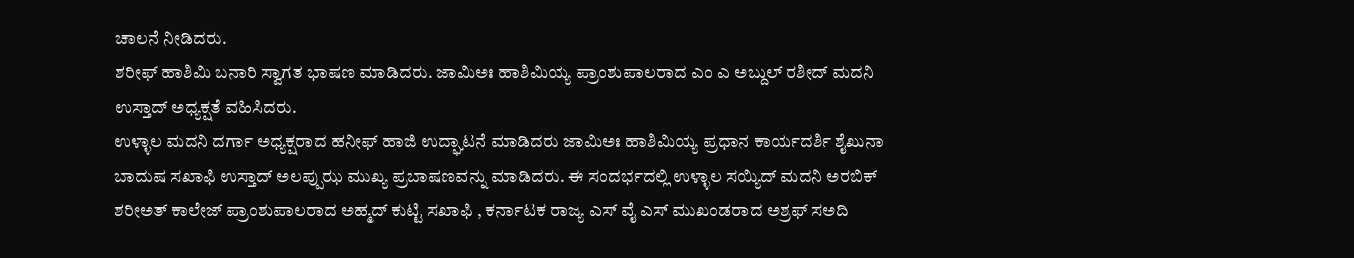ಚಾಲನೆ ನೀಡಿದರು.
ಶರೀಫ್ ಹಾಶಿಮಿ ಬನಾರಿ ಸ್ವಾಗತ ಭಾಷಣ ಮಾಡಿದರು. ಜಾಮಿಅಃ ಹಾಶಿಮಿಯ್ಯ ಪ್ರಾಂಶುಪಾಲರಾದ ಎಂ ಎ ಅಬ್ದುಲ್ ರಶೀದ್ ಮದನಿ ಉಸ್ತಾದ್ ಅಧ್ಯಕ್ಷತೆ ವಹಿಸಿದರು.
ಉಳ್ಳಾಲ ಮದನಿ ದರ್ಗಾ ಅಧ್ಯಕ್ಷರಾದ ಹನೀಫ್ ಹಾಜಿ ಉದ್ಘಾಟನೆ ಮಾಡಿದರು ಜಾಮಿಅಃ ಹಾಶಿಮಿಯ್ಯ ಪ್ರಧಾನ ಕಾರ್ಯದರ್ಶಿ ಶೈಖುನಾ ಬಾದುಷ ಸಖಾಫಿ ಉಸ್ತಾದ್ ಅಲಪ್ಪುಝ ಮುಖ್ಯ ಪ್ರಬಾಷಣವನ್ನು ಮಾಡಿದರು. ಈ ಸಂದರ್ಭದಲ್ಲಿ ಉಳ್ಳಾಲ ಸಯ್ಯಿದ್ ಮದನಿ ಅರಬಿಕ್ ಶರೀಅತ್ ಕಾಲೇಜ್ ಪ್ರಾಂಶುಪಾಲರಾದ ಅಹ್ಮದ್ ಕುಟ್ಟಿ ಸಖಾಫಿ , ಕರ್ನಾಟಕ ರಾಜ್ಯ ಎಸ್ ವೈ ಎಸ್ ಮುಖಂಡರಾದ ಅಶ್ರಫ್ ಸಅದಿ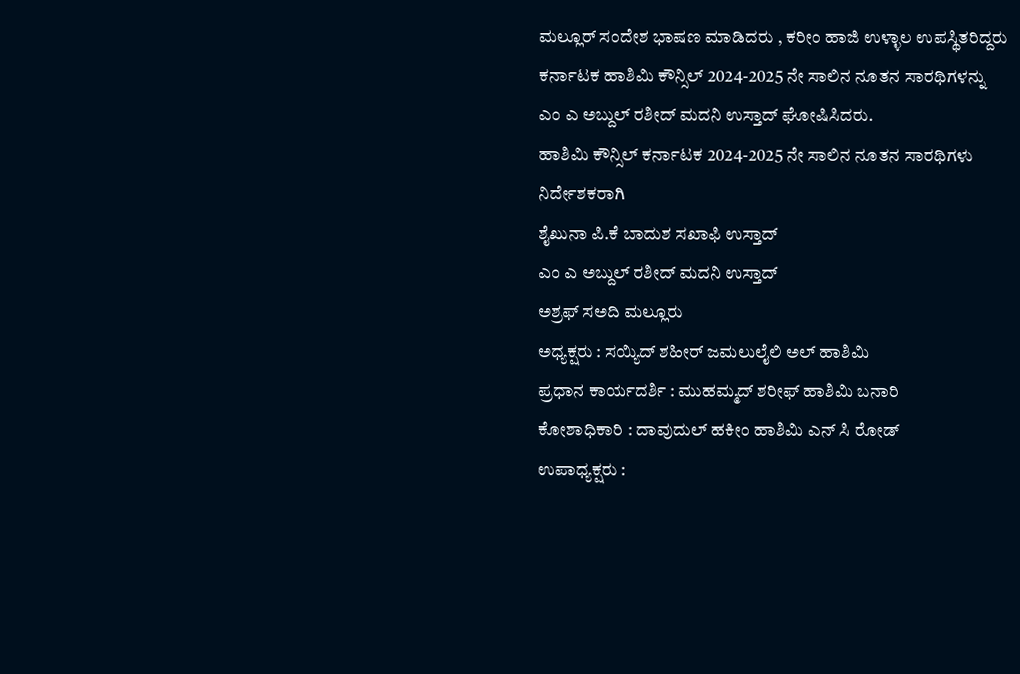ಮಲ್ಲೂರ್ ಸಂದೇಶ ಭಾಷಣ ಮಾಡಿದರು , ಕರೀಂ ಹಾಜಿ ಉಳ್ಳಾಲ ಉಪಸ್ಥಿತರಿದ್ದರು
ಕರ್ನಾಟಕ ಹಾಶಿಮಿ ಕೌನ್ಸಿಲ್ 2024-2025 ನೇ ಸಾಲಿನ ನೂತನ ಸಾರಥಿಗಳನ್ನು
ಎಂ ಎ ಅಬ್ದುಲ್ ರಶೀದ್ ಮದನಿ ಉಸ್ತಾದ್ ಘೋಷಿಸಿದರು.
ಹಾಶಿಮಿ ಕೌನ್ಸಿಲ್ ಕರ್ನಾಟಕ 2024-2025 ನೇ ಸಾಲಿನ ನೂತನ ಸಾರಥಿಗಳು
ನಿರ್ದೇಶಕರಾಗಿ
ಶೈಖುನಾ ಪಿ.ಕೆ ಬಾದುಶ ಸಖಾಫಿ ಉಸ್ತಾದ್
ಎಂ ಎ ಅಬ್ದುಲ್ ರಶೀದ್ ಮದನಿ ಉಸ್ತಾದ್
ಅಶ್ರಫ್ ಸಅದಿ ಮಲ್ಲೂರು
ಅಧ್ಯಕ್ಷರು : ಸಯ್ಯಿದ್ ಶಹೀರ್ ಜಮಲುಲೈಲಿ ಅಲ್ ಹಾಶಿಮಿ
ಪ್ರಧಾನ ಕಾರ್ಯದರ್ಶಿ : ಮುಹಮ್ಮದ್ ಶರೀಫ್ ಹಾಶಿಮಿ ಬನಾರಿ
ಕೋಶಾಧಿಕಾರಿ : ದಾವುದುಲ್ ಹಕೀಂ ಹಾಶಿಮಿ ಎನ್ ಸಿ ರೋಡ್
ಉಪಾಧ್ಯಕ್ಷರು :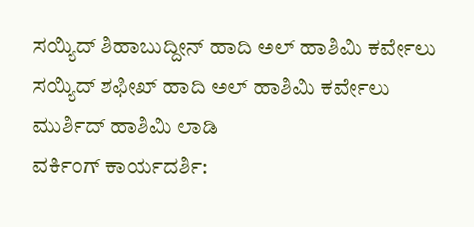ಸಯ್ಯಿದ್ ಶಿಹಾಬುದ್ದೀನ್ ಹಾದಿ ಅಲ್ ಹಾಶಿಮಿ ಕರ್ವೇಲು
ಸಯ್ಯಿದ್ ಶಫೀಖ್ ಹಾದಿ ಅಲ್ ಹಾಶಿಮಿ ಕರ್ವೇಲು
ಮುರ್ಶಿದ್ ಹಾಶಿಮಿ ಲಾಡಿ
ವರ್ಕಿಂಗ್ ಕಾರ್ಯದರ್ಶಿ: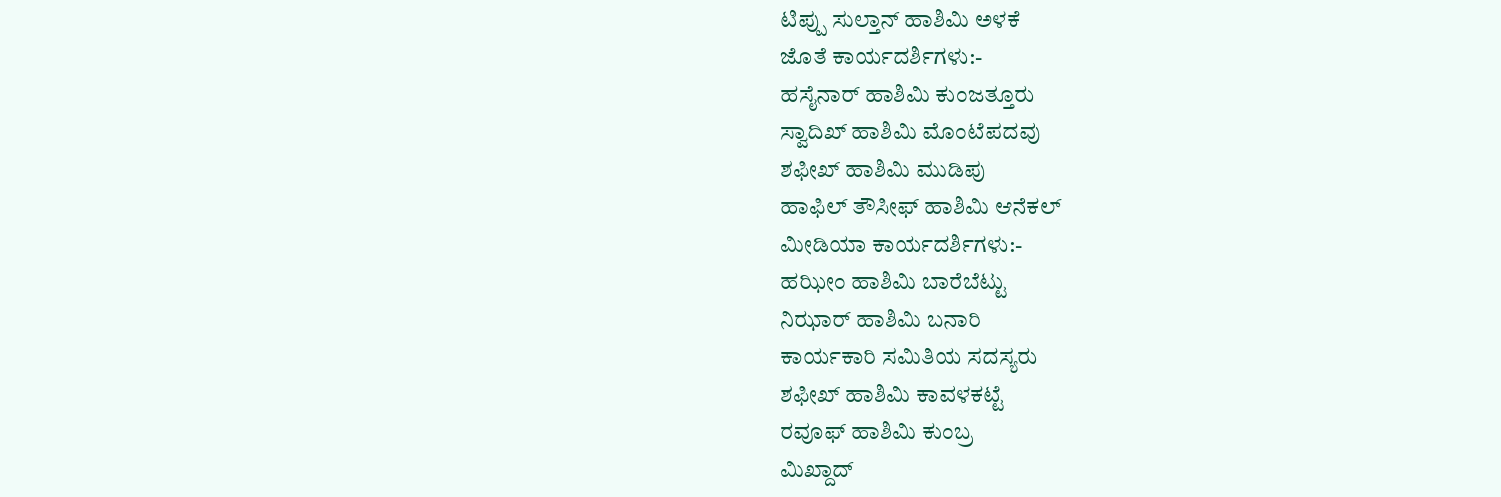ಟಿಪ್ಪು ಸುಲ್ತಾನ್ ಹಾಶಿಮಿ ಅಳಕೆ
ಜೊತೆ ಕಾರ್ಯದರ್ಶಿಗಳು:-
ಹಸೈನಾರ್ ಹಾಶಿಮಿ ಕುಂಜತ್ತೂರು
ಸ್ವಾದಿಖ್ ಹಾಶಿಮಿ ಮೊಂಟೆಪದವು
ಶಫೀಖ್ ಹಾಶಿಮಿ ಮುಡಿಪು
ಹಾಫಿಲ್ ತೌಸೀಫ್ ಹಾಶಿಮಿ ಆನೆಕಲ್
ಮೀಡಿಯಾ ಕಾರ್ಯದರ್ಶಿಗಳು:-
ಹಝೀಂ ಹಾಶಿಮಿ ಬಾರೆಬೆಟ್ಟು
ನಿಝಾರ್ ಹಾಶಿಮಿ ಬನಾರಿ
ಕಾರ್ಯಕಾರಿ ಸಮಿತಿಯ ಸದಸ್ಯರು
ಶಫೀಖ್ ಹಾಶಿಮಿ ಕಾವಳಕಟ್ಟೆ
ರವೂಫ್ ಹಾಶಿಮಿ ಕುಂಬ್ರ
ಮಿಖ್ದಾದ್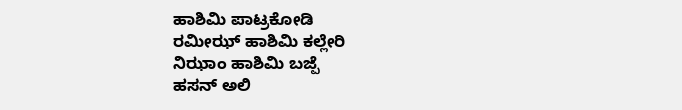ಹಾಶಿಮಿ ಪಾಟ್ರಕೋಡಿ
ರಮೀಝ್ ಹಾಶಿಮಿ ಕಲ್ಲೇರಿ
ನಿಝಾಂ ಹಾಶಿಮಿ ಬಜ್ಪೆ
ಹಸನ್ ಅಲಿ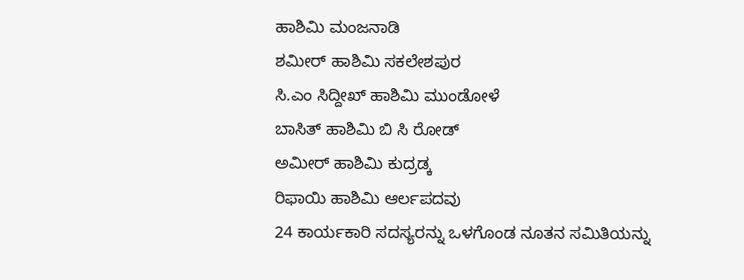ಹಾಶಿಮಿ ಮಂಜನಾಡಿ
ಶಮೀರ್ ಹಾಶಿಮಿ ಸಕಲೇಶಪುರ
ಸಿ.ಎಂ ಸಿದ್ದೀಖ್ ಹಾಶಿಮಿ ಮುಂಡೋಳೆ
ಬಾಸಿತ್ ಹಾಶಿಮಿ ಬಿ ಸಿ ರೋಡ್
ಅಮೀರ್ ಹಾಶಿಮಿ ಕುದ್ರಡ್ಕ
ರಿಫಾಯಿ ಹಾಶಿಮಿ ಆರ್ಲಪದವು
24 ಕಾರ್ಯಕಾರಿ ಸದಸ್ಯರನ್ನು ಒಳಗೊಂಡ ನೂತನ ಸಮಿತಿಯನ್ನು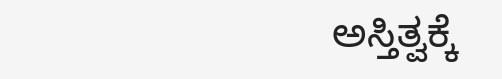ಅಸ್ತಿತ್ವಕ್ಕೆ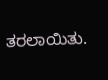ತರಲಾಯಿತು.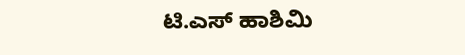ಟಿ.ಎಸ್ ಹಾಶಿಮಿ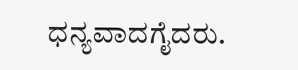ಧನ್ಯವಾದಗೈದರು.